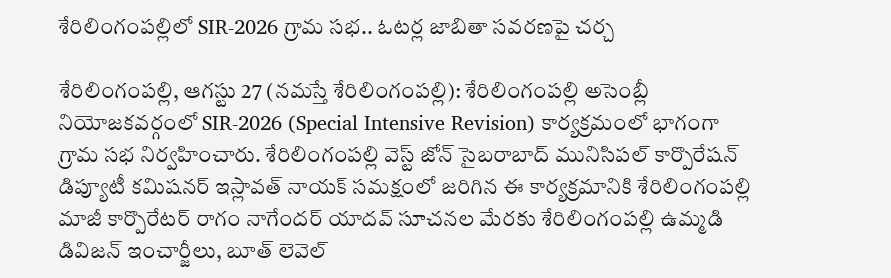శేరిలింగంపల్లిలో SIR-2026 గ్రామ సభ.. ఓటర్ల జాబితా సవరణపై చర్చ

శేరిలింగంపల్లి, ఆగ‌స్టు 27 (న‌మ‌స్తే శేరిలింగంపల్లి): శేరిలింగంపల్లి అసెంబ్లీ నియోజకవర్గంలో SIR-2026 (Special Intensive Revision) కార్యక్రమంలో భాగంగా గ్రామ సభ నిర్వహించారు. శేరిలింగంపల్లి వెస్ట్ జోన్ సైబరాబాద్ మునిసిపల్ కార్పొరేషన్ డిప్యూటీ కమిషనర్ ఇస్లావత్ నాయక్ సమక్షంలో జరిగిన ఈ కార్యక్రమానికి శేరిలింగంపల్లి మాజీ కార్పొరేటర్ రాగం నాగేందర్ యాదవ్ సూచనల మేరకు శేరిలింగంపల్లి ఉమ్మడి డివిజన్ ఇంచార్జీలు, బూత్ లెవెల్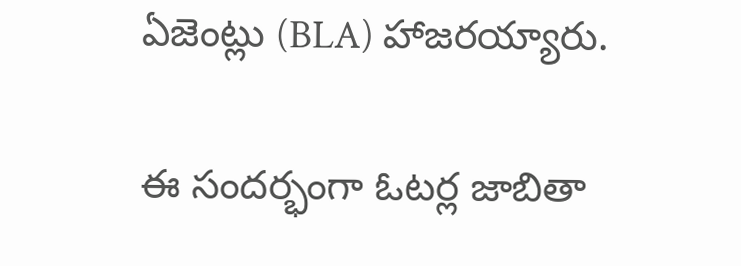ఏజెంట్లు (BLA) హాజరయ్యారు.

ఈ సందర్భంగా ఓటర్ల జాబితా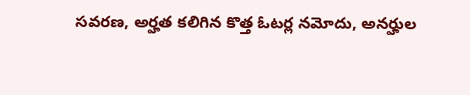సవరణ, అర్హత కలిగిన కొత్త ఓటర్ల నమోదు, అనర్హుల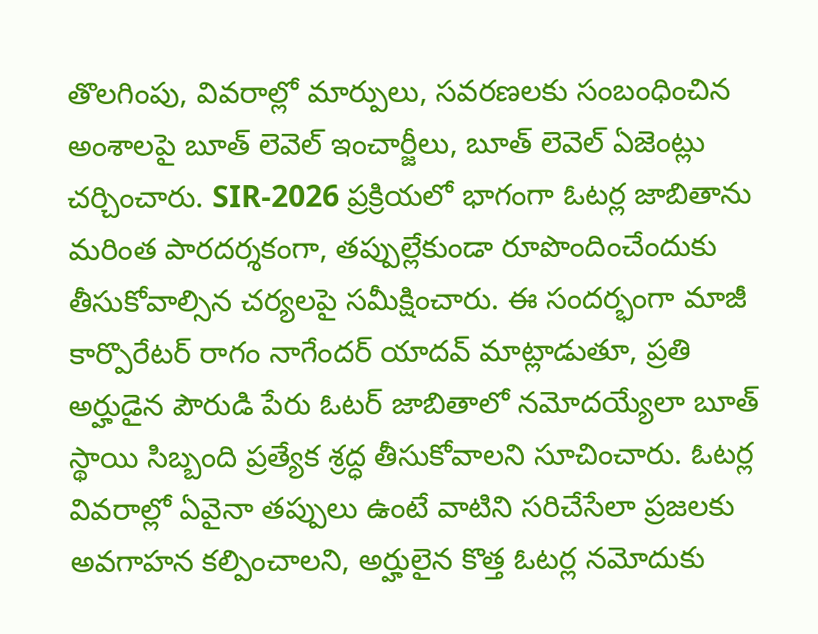తొలగింపు, వివరాల్లో మార్పులు, సవరణలకు సంబంధించిన అంశాలపై బూత్ లెవెల్ ఇంచార్జీలు, బూత్ లెవెల్ ఏజెంట్లు చర్చించారు. SIR-2026 ప్రక్రియలో భాగంగా ఓటర్ల జాబితాను మరింత పారదర్శకంగా, తప్పుల్లేకుండా రూపొందించేందుకు తీసుకోవాల్సిన చర్యలపై సమీక్షించారు. ఈ సందర్భంగా మాజీ కార్పొరేటర్ రాగం నాగేందర్ యాదవ్ మాట్లాడుతూ, ప్రతి అర్హుడైన పౌరుడి పేరు ఓటర్ జాబితాలో నమోదయ్యేలా బూత్ స్థాయి సిబ్బంది ప్రత్యేక శ్రద్ధ తీసుకోవాలని సూచించారు. ఓటర్ల వివరాల్లో ఏవైనా తప్పులు ఉంటే వాటిని సరిచేసేలా ప్రజలకు అవగాహన కల్పించాలని, అర్హులైన కొత్త ఓటర్ల నమోదుకు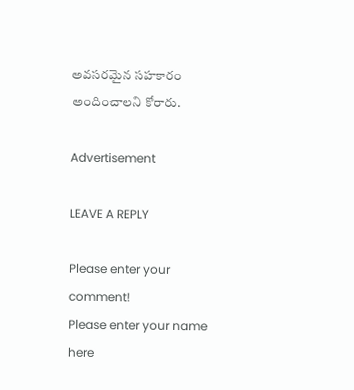అవసరమైన సహకారం అందించాలని కోరారు.

Advertisement

LEAVE A REPLY

Please enter your comment!
Please enter your name here